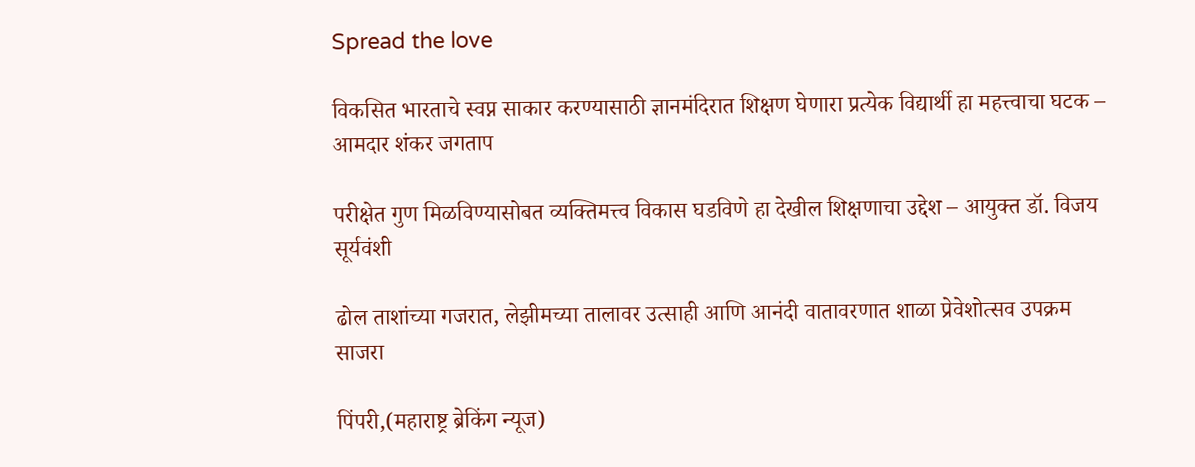Spread the love

विकसित भारताचे स्वप्न साकार करण्यासाठी ज्ञानमंदिरात शिक्षण घेणारा प्रत्येक विद्यार्थी हा महत्त्वाचा घटक – आमदार शंकर जगताप

परीक्षेत गुण मिळविण्यासोबत व्यक्तिमत्त्व विकास घडविणे हा देखील शिक्षणाचा उद्देश – आयुक्त डॉ. विजय सूर्यवंशी

ढोल ताशांच्या गजरात, लेझीमच्या तालावर उत्साही आणि आनंदी वातावरणात शाळा प्रेवेशोत्सव उपक्रम साजरा

पिंपरी,(महाराष्ट्र ब्रेकिंग न्यूज)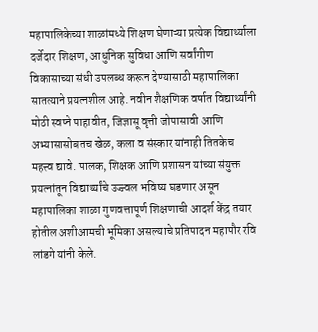महापालिकेच्या शाळांमध्ये शिक्षण घेणाऱ्या प्रत्येक विद्यार्थ्याला दर्जेदार शिक्षण, आधुनिक सुविधा आणि सर्वांगीण विकासाच्या संधी उपलब्ध करून देण्यासाठी महापालिका सातत्याने प्रयत्नशील आहे. नवीन शैक्षणिक वर्षात विद्यार्थ्यांनी मोठी स्वप्ने पाहावीत, जिज्ञासू वृत्ती जोपासावी आणि अभ्यासासोबतच खेळ, कला व संस्कार यांनाही तितकेच महत्त्व द्यावे. पालक, शिक्षक आणि प्रशासन यांच्या संयुक्त प्रयत्नांतून विद्यार्थ्यांचे उज्ज्वल भविष्य घडणार असून महापालिका शाळा गुणवत्तापूर्ण शिक्षणाची आदर्श केंद्र तयार होतील अशीआमची भूमिका असल्याचे प्रतिपादन महापौर रवि लांडगे यांनी केले.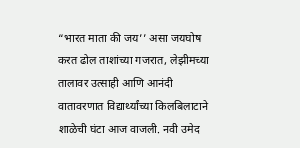“भारत माता की जय’’ असा जयघोष करत ढोल ताशांच्या गजरात, लेझीमच्या तालावर उत्साही आणि आनंदी वातावरणात विद्यार्थ्यांच्या किलबिलाटाने शाळेची घंटा आज वाजली. नवी उमेद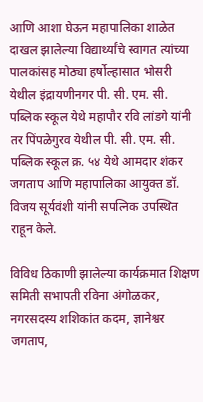आणि आशा घेऊन महापालिका शाळेत दाखल झालेल्या विद्यार्थ्यांचे स्वागत त्यांच्या पालकांसह मोठ्या हर्षोल्हासात भोसरी येथील इंद्रायणीनगर पी. सी. एम. सी. पब्लिक स्कूल येथे महापौर रवि लांडगे यांनी तर पिंपळेगुरव येथील पी. सी. एम. सी. पब्लिक स्कूल क्र. ५४ येथे आमदार शंकर जगताप आणि महापालिका आयुक्त डॉ. विजय सूर्यवंशी यांनी सपत्निक उपस्थित राहून केले.

विविध ठिकाणी झालेल्या कार्यक्रमात शिक्षण समिती सभापती रविना अंगोळकर, नगरसदस्य शशिकांत कदम, ज्ञानेश्वर जगताप,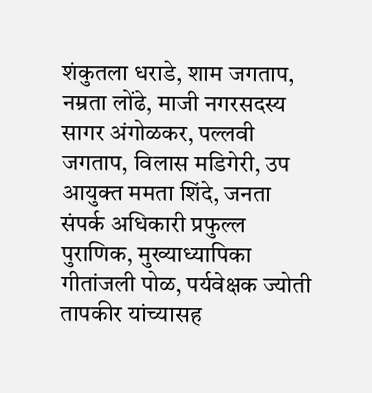शंकुतला धराडे, शाम जगताप, नम्रता लोंढे, माजी नगरसदस्य सागर अंगोळकर, पल्लवी जगताप, विलास मडिगेरी, उप आयुक्त ममता शिंदे, जनता संपर्क अधिकारी प्रफुल्ल पुराणिक, मुख्याध्यापिका गीतांजली पोळ, पर्यवेक्षक ज्योती तापकीर यांच्यासह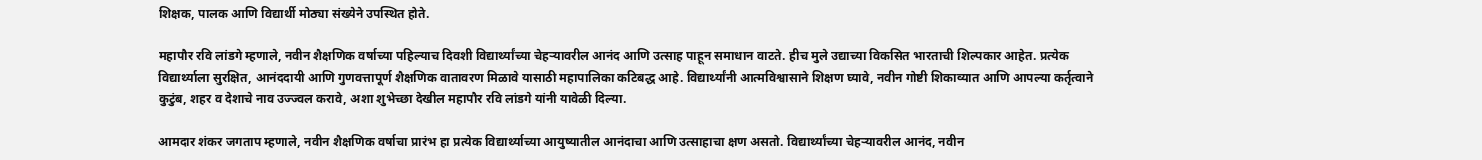शिक्षक, पालक आणि विद्यार्थी मोठ्या संख्येने उपस्थित होते.

महापौर रवि लांडगे म्हणाले, नवीन शैक्षणिक वर्षाच्या पहिल्याच दिवशी विद्यार्थ्यांच्या चेहऱ्यावरील आनंद आणि उत्साह पाहून समाधान वाटते. हीच मुले उद्याच्या विकसित भारताची शिल्पकार आहेत. प्रत्येक विद्यार्थ्याला सुरक्षित, आनंददायी आणि गुणवत्तापूर्ण शैक्षणिक वातावरण मिळावे यासाठी महापालिका कटिबद्ध आहे. विद्यार्थ्यांनी आत्मविश्वासाने शिक्षण घ्यावे, नवीन गोष्टी शिकाव्यात आणि आपल्या कर्तृत्वाने कुटुंब, शहर व देशाचे नाव उज्ज्वल करावे, अशा शुभेच्छा देखील महापौर रवि लांडगे यांनी यावेळी दिल्या.

आमदार शंकर जगताप म्हणाले, नवीन शैक्षणिक वर्षाचा प्रारंभ हा प्रत्येक विद्यार्थ्याच्या आयुष्यातील आनंदाचा आणि उत्साहाचा क्षण असतो. विद्यार्थ्यांच्या चेहऱ्यावरील आनंद, नवीन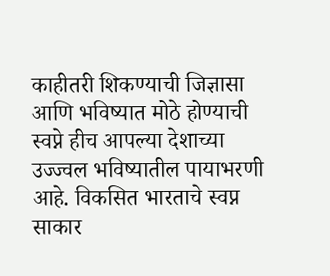काहीतरी शिकण्याची जिज्ञासा आणि भविष्यात मोठे होण्याची स्वप्ने हीच आपल्या देशाच्या उज्ज्वल भविष्यातील पायाभरणी आहे. विकसित भारताचे स्वप्न साकार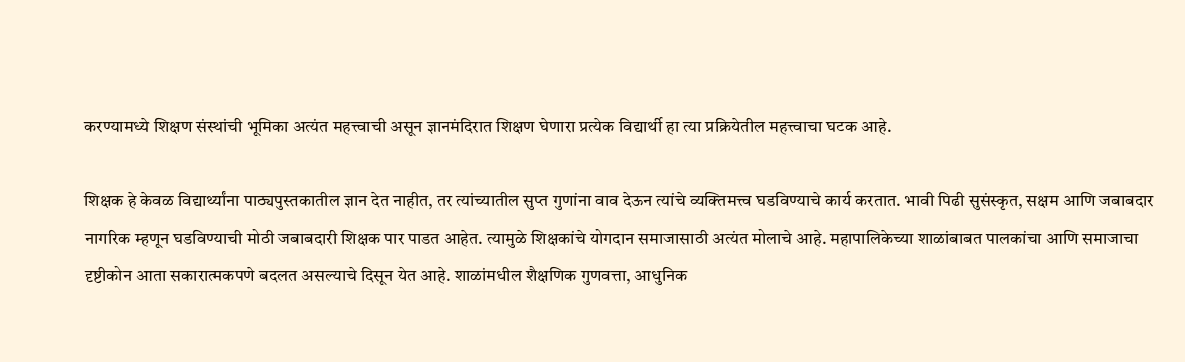करण्यामध्ये शिक्षण संस्थांची भूमिका अत्यंत महत्त्वाची असून ज्ञानमंदिरात शिक्षण घेणारा प्रत्येक विद्यार्थी हा त्या प्रक्रियेतील महत्त्वाचा घटक आहे.

शिक्षक हे केवळ विद्यार्थ्यांना पाठ्यपुस्तकातील ज्ञान देत नाहीत, तर त्यांच्यातील सुप्त गुणांना वाव देऊन त्यांचे व्यक्तिमत्त्व घडविण्याचे कार्य करतात. भावी पिढी सुसंस्कृत, सक्षम आणि जबाबदार नागरिक म्हणून घडविण्याची मोठी जबाबदारी शिक्षक पार पाडत आहेत. त्यामुळे शिक्षकांचे योगदान समाजासाठी अत्यंत मोलाचे आहे. महापालिकेच्या शाळांबाबत पालकांचा आणि समाजाचा दृष्टीकोन आता सकारात्मकपणे बदलत असल्याचे दिसून येत आहे. शाळांमधील शैक्षणिक गुणवत्ता, आधुनिक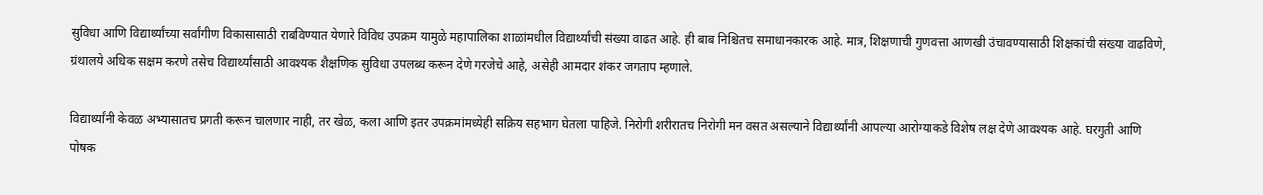सुविधा आणि विद्यार्थ्यांच्या सर्वांगीण विकासासाठी राबविण्यात येणारे विविध उपक्रम यामुळे महापालिका शाळांमधील विद्यार्थ्यांची संख्या वाढत आहे. ही बाब निश्चितच समाधानकारक आहे. मात्र, शिक्षणाची गुणवत्ता आणखी उंचावण्यासाठी शिक्षकांची संख्या वाढविणे, ग्रंथालये अधिक सक्षम करणे तसेच विद्यार्थ्यांसाठी आवश्यक शैक्षणिक सुविधा उपलब्ध करून देणे गरजेचे आहे, असेही आमदार शंकर जगताप म्हणाले.

विद्यार्थ्यांनी केवळ अभ्यासातच प्रगती करून चालणार नाही, तर खेळ, कला आणि इतर उपक्रमांमध्येही सक्रिय सहभाग घेतला पाहिजे. निरोगी शरीरातच निरोगी मन वसत असल्याने विद्यार्थ्यांनी आपल्या आरोग्याकडे विशेष लक्ष देणे आवश्यक आहे. घरगुती आणि पोषक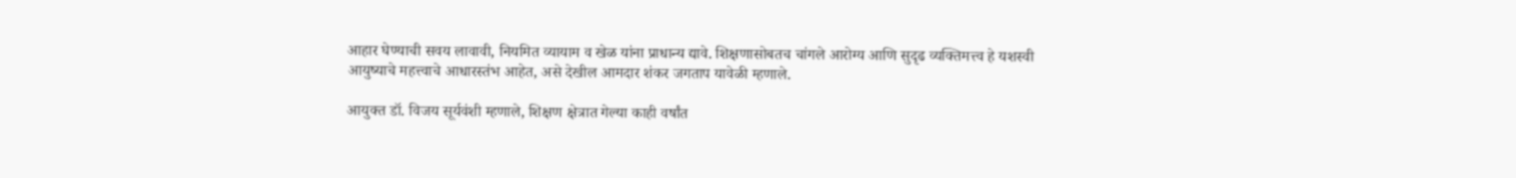आहार घेण्याची सवय लावावी, नियमित व्यायाम व खेळ यांना प्राधान्य द्यावे. शिक्षणासोबतच चांगले आरोग्य आणि सुदृढ व्यक्तिमत्त्व हे यशस्वी आयुष्याचे महत्त्वाचे आधारस्तंभ आहेत, असे देखील आमदार शंकर जगताप यावेळी म्हणाले.

आयुक्त डॉ. विजय सूर्यवंशी म्हणाले, शिक्षण क्षेत्रात गेल्या काही वर्षांत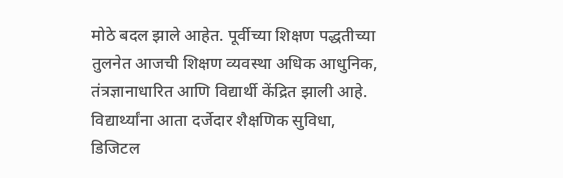मोठे बदल झाले आहेत. पूर्वीच्या शिक्षण पद्धतीच्या तुलनेत आजची शिक्षण व्यवस्था अधिक आधुनिक, तंत्रज्ञानाधारित आणि विद्यार्थी केंद्रित झाली आहे. विद्यार्थ्यांना आता दर्जेदार शैक्षणिक सुविधा, डिजिटल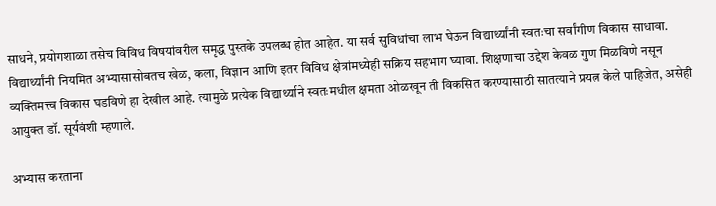साधने, प्रयोगशाळा तसेच विविध विषयांवरील समृद्ध पुस्तके उपलब्ध होत आहेत. या सर्व सुविधांचा लाभ घेऊन विद्यार्थ्यांनी स्वतःचा सर्वांगीण विकास साधावा. विद्यार्थ्यांनी नियमित अभ्यासासोबतच खेळ, कला, विज्ञान आणि इतर विविध क्षेत्रांमध्येही सक्रिय सहभाग घ्यावा. शिक्षणाचा उद्देश केवळ गुण मिळविणे नसून व्यक्तिमत्त्व विकास घडविणे हा देखील आहे. त्यामुळे प्रत्येक विद्यार्थ्याने स्वतःमधील क्षमता ओळखून ती विकसित करण्यासाठी सातत्याने प्रयत्न केले पाहिजेत, असेही आयुक्त डॉ. सूर्यवंशी म्हणाले.

अभ्यास करताना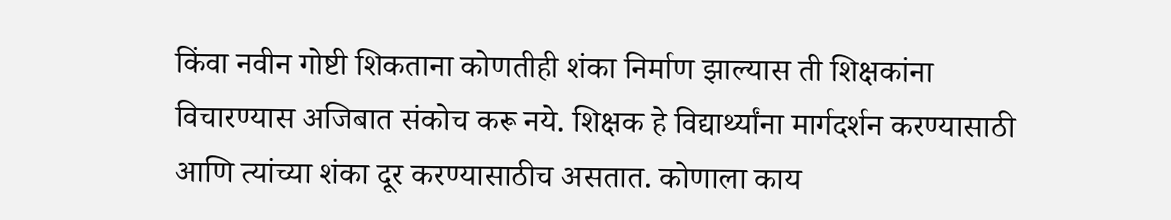किंवा नवीन गोष्टी शिकताना कोणतीही शंका निर्माण झाल्यास ती शिक्षकांना विचारण्यास अजिबात संकोच करू नये. शिक्षक हे विद्यार्थ्यांना मार्गदर्शन करण्यासाठी आणि त्यांच्या शंका दूर करण्यासाठीच असतात. कोणाला काय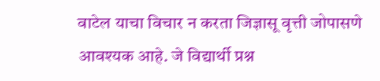वाटेल याचा विचार न करता जिज्ञासू वृत्ती जोपासणे आवश्यक आहे. जे विद्यार्थी प्रश्न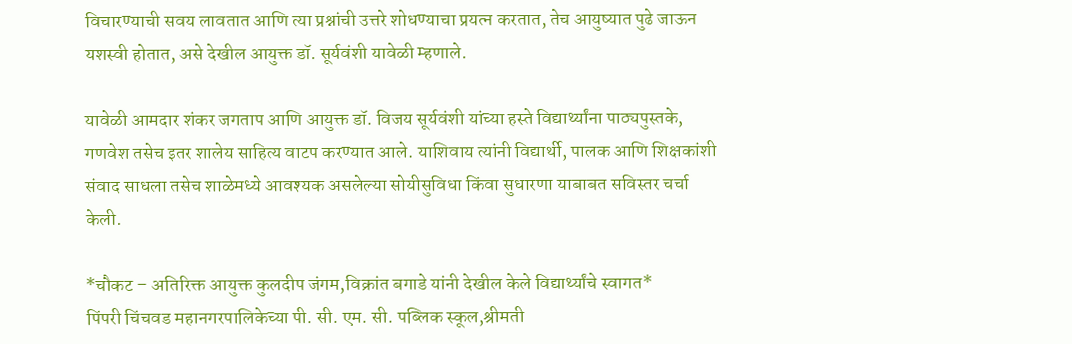विचारण्याची सवय लावतात आणि त्या प्रश्नांची उत्तरे शोधण्याचा प्रयत्न करतात, तेच आयुष्यात पुढे जाऊन यशस्वी होतात, असे देखील आयुक्त डॉ. सूर्यवंशी यावेळी म्हणाले.

यावेळी आमदार शंकर जगताप आणि आयुक्त डॉ. विजय सूर्यवंशी यांच्या हस्ते विद्यार्थ्यांना पाठ्यपुस्तके, गणवेश तसेच इतर शालेय साहित्य वाटप करण्यात आले. याशिवाय त्यांनी विद्यार्थी, पालक आणि शिक्षकांशी संवाद साधला तसेच शाळेमध्ये आवश्यक असलेल्या सोयीसुविधा किंवा सुधारणा याबाबत सविस्तर चर्चा केली.

*चौकट – अतिरिक्त आयुक्त कुलदीप जंगम,विक्रांत बगाडे यांनी देखील केले विद्यार्थ्यांचे स्वागत*
पिंपरी चिंचवड महानगरपालिकेच्या पी. सी. एम. सी. पब्लिक स्कूल,श्रीमती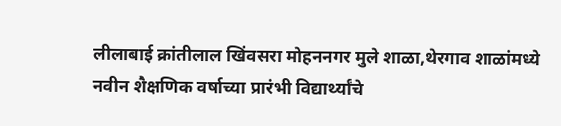लीलाबाई क्रांतीलाल खिंवसरा मोहननगर मुले शाळा,थेरगाव शाळांमध्ये नवीन शैक्षणिक वर्षाच्या प्रारंभी विद्यार्थ्यांचे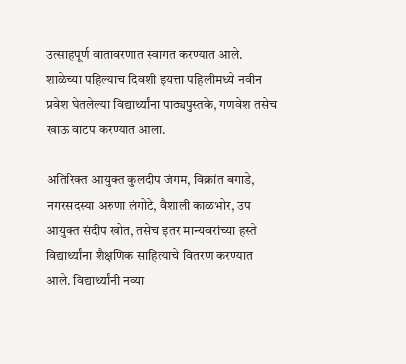उत्साहपूर्ण वातावरणात स्वागत करण्यात आले. शाळेच्या पहिल्याच दिवशी इयत्ता पहिलीमध्ये नवीन प्रवेश घेतलेल्या विद्यार्थ्यांना पाठ्यपुस्तके, गणवेश तसेच खाऊ वाटप करण्यात आला.

अतिरिक्त आयुक्त कुलदीप जंगम, विक्रांत बगाडे, नगरसदस्या अरुणा लंगोटे, वैशाली काळभोर, उप आयुक्त संदीप खोत, तसेच इतर मान्यवरांच्या हस्ते विद्यार्थ्यांना शैक्षणिक साहित्याचे वितरण करण्यात आले. विद्यार्थ्यांनी नव्या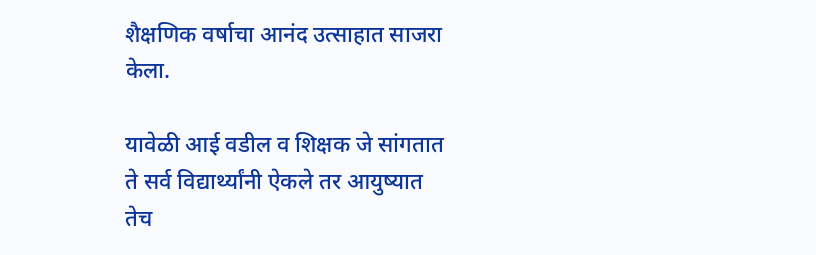शैक्षणिक वर्षाचा आनंद उत्साहात साजरा केला.

यावेळी आई वडील व शिक्षक जे सांगतात ते सर्व विद्यार्थ्यांनी ऐकले तर आयुष्यात तेच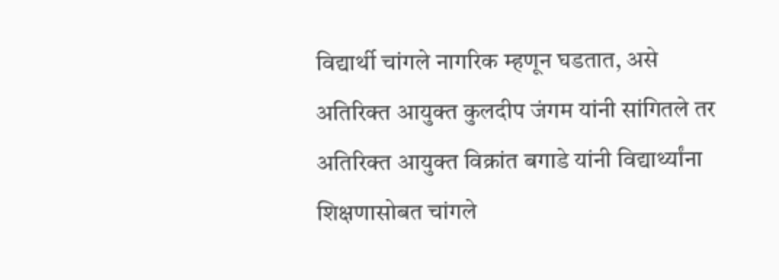विद्यार्थी चांगले नागरिक म्हणून घडतात, असे अतिरिक्त आयुक्त कुलदीप जंगम यांनी सांगितले तर अतिरिक्त आयुक्त विक्रांत बगाडे यांनी विद्यार्थ्यांना शिक्षणासोबत चांगले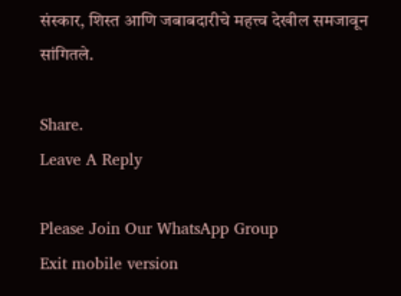संस्कार, शिस्त आणि जबाबदारीचे महत्त्व देखील समजावून सांगितले.

Share.
Leave A Reply

Please Join Our WhatsApp Group
Exit mobile version